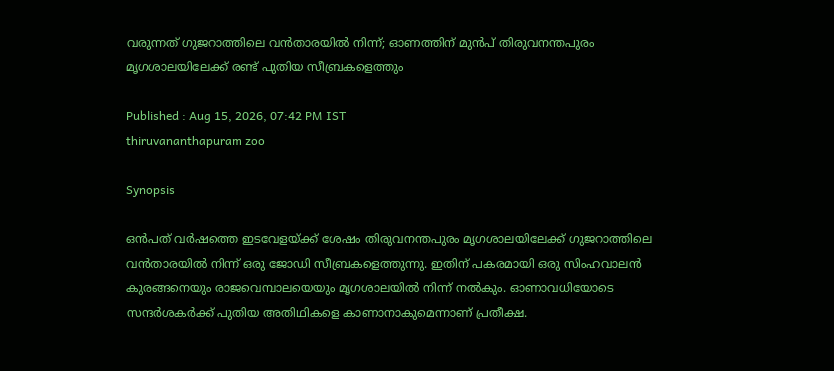വരുന്നത് ഗുജറാത്തിലെ വൻതാരയിൽ നിന്ന്; ഓണത്തിന് മുൻപ് തിരുവനന്തപുരം മൃഗശാലയിലേക്ക് രണ്ട് പുതിയ സീബ്രകളെത്തും

Published : Aug 15, 2026, 07:42 PM IST
thiruvananthapuram zoo

Synopsis

ഒൻപത് വർഷത്തെ ഇടവേളയ്ക്ക് ശേഷം തിരുവനന്തപുരം മൃഗശാലയിലേക്ക് ഗുജറാത്തിലെ വൻതാരയിൽ നിന്ന് ഒരു ജോഡി സീബ്രകളെത്തുന്നു. ഇതിന് പകരമായി ഒരു സിംഹവാലൻ കുരങ്ങനെയും രാജവെമ്പാലയെയും മൃഗശാലയിൽ നിന്ന് നൽകും. ഓണാവധിയോടെ സന്ദർശകർക്ക് പുതിയ അതിഥികളെ കാണാനാകുമെന്നാണ് പ്രതീക്ഷ.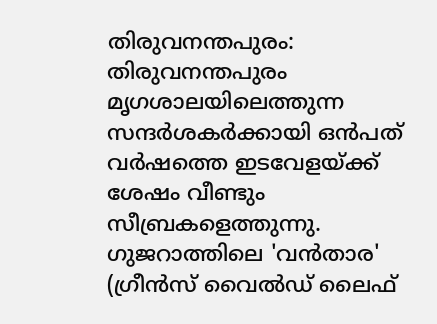തിരുവനന്തപുരം: തിരുവനന്തപുരം മൃഗശാലയിലെത്തുന്ന സന്ദർശകർക്കായി ഒൻപത് വർഷത്തെ ഇടവേളയ്ക്ക് ശേഷം വീണ്ടും സീബ്രകളെത്തുന്നു. ഗുജറാത്തിലെ 'വൻതാര' (ഗ്രീൻസ് വൈൽഡ് ലൈഫ്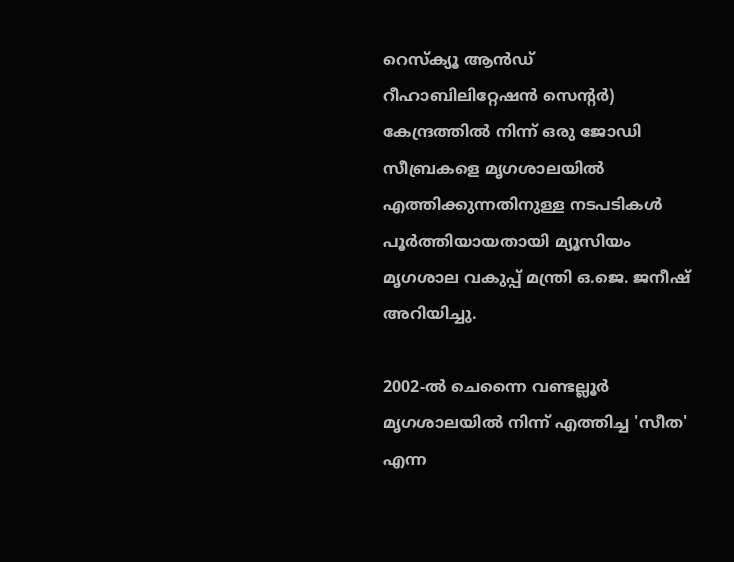റെസ്ക്യൂ ആൻഡ് റീഹാബിലിറ്റേഷൻ സെന്റർ) കേന്ദ്രത്തിൽ നിന്ന് ഒരു ജോഡി സീബ്രകളെ മൃഗശാലയിൽ എത്തിക്കുന്നതിനുള്ള നടപടികൾ പൂർത്തിയായതായി മ്യൂസിയം മൃഗശാല വകുപ്പ് മന്ത്രി ഒ.ജെ. ജനീഷ് അറിയിച്ചു.

2002-ൽ ചെന്നൈ വണ്ടല്ലൂർ മൃഗശാലയിൽ നിന്ന് എത്തിച്ച 'സീത' എന്ന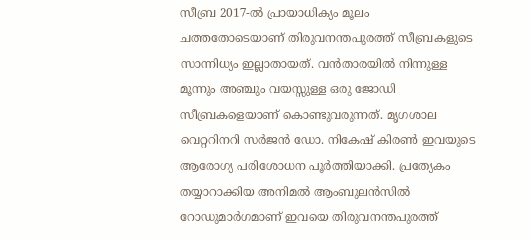സീബ്ര 2017-ൽ പ്രായാധിക്യം മൂലം ചത്തതോടെയാണ് തിരുവനന്തപുരത്ത് സീബ്രകളുടെ സാന്നിധ്യം ഇല്ലാതായത്. വൻതാരയിൽ നിന്നുള്ള മൂന്നും അഞ്ചും വയസ്സുള്ള ഒരു ജോഡി സീബ്രകളെയാണ് കൊണ്ടുവരുന്നത്. മൃഗശാല വെറ്ററിനറി സർജൻ ഡോ. നികേഷ് കിരൺ ഇവയുടെ ആരോഗ്യ പരിശോധന പൂർത്തിയാക്കി. പ്രത്യേകം തയ്യാറാക്കിയ അനിമൽ ആംബുലൻസിൽ റോഡുമാർഗമാണ് ഇവയെ തിരുവനന്തപുരത്ത്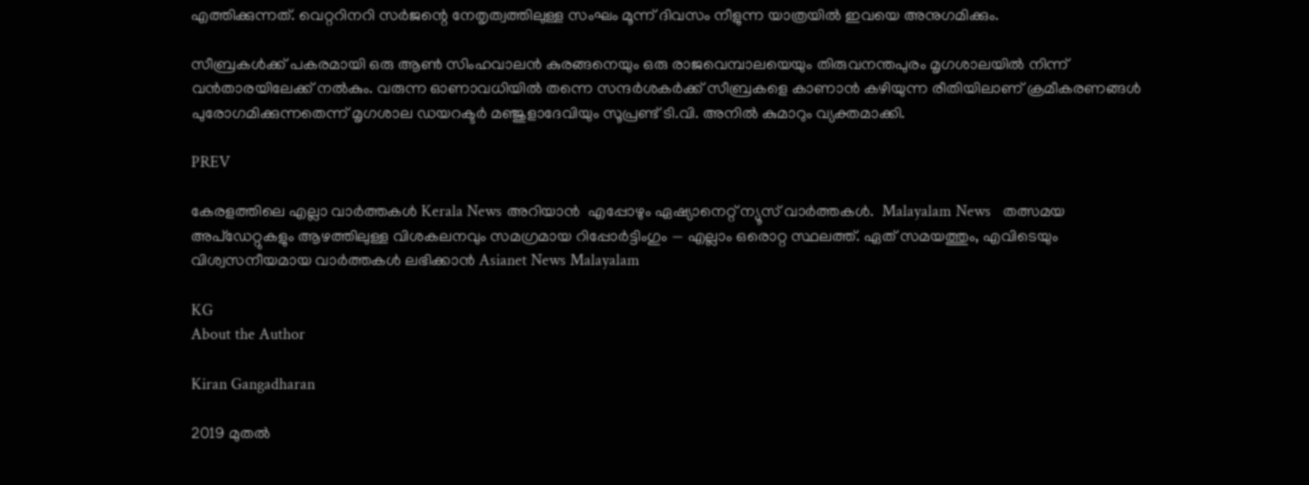എത്തിക്കുന്നത്. വെറ്ററിനറി സർജന്റെ നേതൃത്വത്തിലുള്ള സംഘം മൂന്ന് ദിവസം നീളുന്ന യാത്രയിൽ ഇവയെ അനുഗമിക്കും.

സീബ്രകൾക്ക് പകരമായി ഒരു ആൺ സിംഹവാലൻ കുരങ്ങനെയും ഒരു രാജവെമ്പാലയെയും തിരുവനന്തപുരം മൃഗശാലയിൽ നിന്ന് വൻതാരയിലേക്ക് നൽകും. വരുന്ന ഓണാവധിയിൽ തന്നെ സന്ദർശകർക്ക് സീബ്രകളെ കാണാൻ കഴിയുന്ന രീതിയിലാണ് ക്രമീകരണങ്ങൾ പുരോഗമിക്കുന്നതെന്ന് മൃഗശാല ഡയറക്ടർ മഞ്ജുളാദേവിയും സൂപ്രണ്ട് ടി.വി. അനിൽ കുമാറും വ്യക്തമാക്കി.

PREV

കേരളത്തിലെ എല്ലാ വാർത്തകൾ Kerala News അറിയാൻ  എപ്പോഴും ഏഷ്യാനെറ്റ് ന്യൂസ് വാർത്തകൾ.  Malayalam News   തത്സമയ അപ്‌ഡേറ്റുകളും ആഴത്തിലുള്ള വിശകലനവും സമഗ്രമായ റിപ്പോർട്ടിംഗും — എല്ലാം ഒരൊറ്റ സ്ഥലത്ത്. ഏത് സമയത്തും, എവിടെയും വിശ്വസനീയമായ വാർത്തകൾ ലഭിക്കാൻ Asianet News Malayalam

KG
About the Author

Kiran Gangadharan

2019 മുതല്‍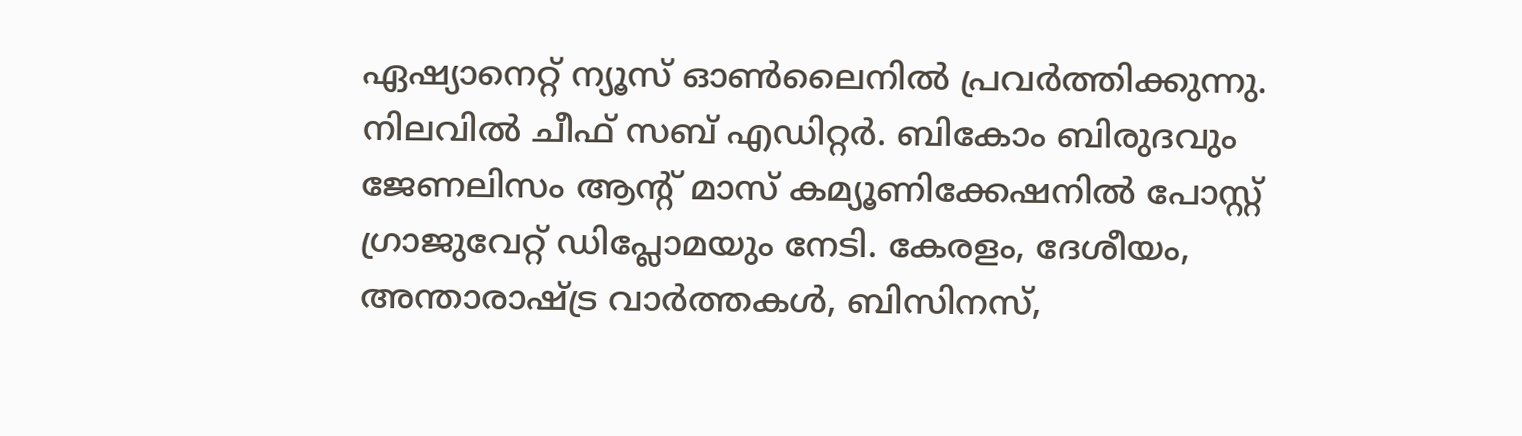ഏഷ്യാനെറ്റ് ന്യൂസ് ഓണ്‍ലൈനില്‍ പ്രവര്‍ത്തിക്കുന്നു. നിലവില്‍ ചീഫ് സബ് എഡിറ്റർ. ബികോം ബിരുദവും ജേണലിസം ആൻ്റ് മാസ് കമ്യൂണിക്കേഷനിൽ പോസ്റ്റ് ഗ്രാജുവേറ്റ് ഡിപ്ലോമയും നേടി. കേരളം, ദേശീയം, അന്താരാഷ്ട്ര വാര്‍ത്തകള്‍, ബിസിനസ്,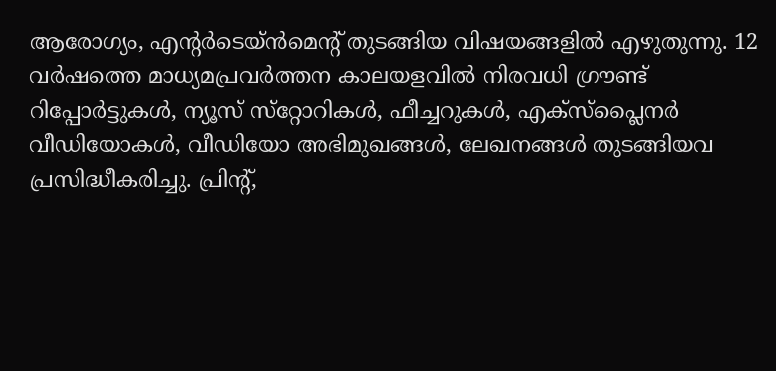ആരോഗ്യം, എന്റർടെയ്ൻമെൻ്റ് തുടങ്ങിയ വിഷയങ്ങളില്‍ എഴുതുന്നു. 12 വര്‍ഷത്തെ മാധ്യമപ്രവര്‍ത്തന കാലയളവില്‍ നിരവധി ഗ്രൗണ്ട് റിപ്പോര്‍ട്ടുകള്‍, ന്യൂസ് സ്‌റ്റോറികള്‍, ഫീച്ചറുകള്‍, എക്‌സ്‌പ്ലൈന‍ർ വീഡിയോകൾ, വീഡിയോ അഭിമുഖങ്ങള്‍, ലേഖനങ്ങള്‍ തുടങ്ങിയവ പ്രസിദ്ധീകരിച്ചു. പ്രിന്റ്,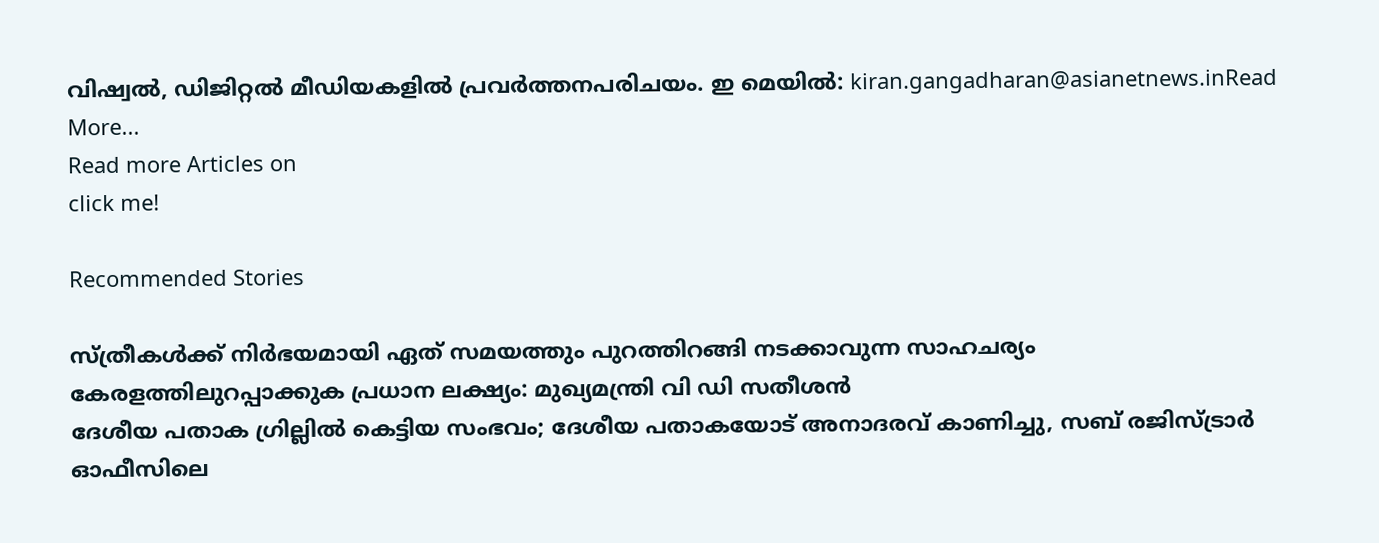വിഷ്വല്‍, ഡിജിറ്റല്‍ മീഡിയകളില്‍ പ്രവര്‍ത്തനപരിചയം. ഇ മെയില്‍: kiran.gangadharan@asianetnews.inRead More...
Read more Articles on
click me!

Recommended Stories

സ്ത്രീകൾക്ക് നിർഭയമായി ഏത് സമയത്തും പുറത്തിറങ്ങി നടക്കാവുന്ന സാഹചര്യം കേരളത്തിലുറപ്പാക്കുക പ്രധാന ലക്ഷ്യം: മുഖ്യമന്ത്രി വി ഡി സതീശൻ
ദേശീയ പതാക ഗ്രില്ലിൽ കെട്ടിയ സംഭവം; ദേശീയ പതാകയോട് അനാദരവ് കാണിച്ചു, സബ് രജിസ്ട്രാർ ഓഫീസിലെ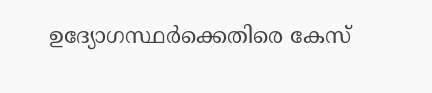ഉദ്യോഗസ്ഥർക്കെതിരെ കേസ്